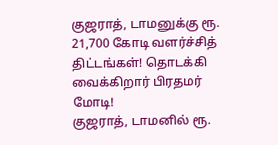குஜராத், டாமனுக்கு ரூ. 21,700 கோடி வளர்ச்சித் திட்டங்கள்! தொடக்கி வைக்கிறார் பிரதமர் மோடி!
குஜராத், டாமனில் ரூ.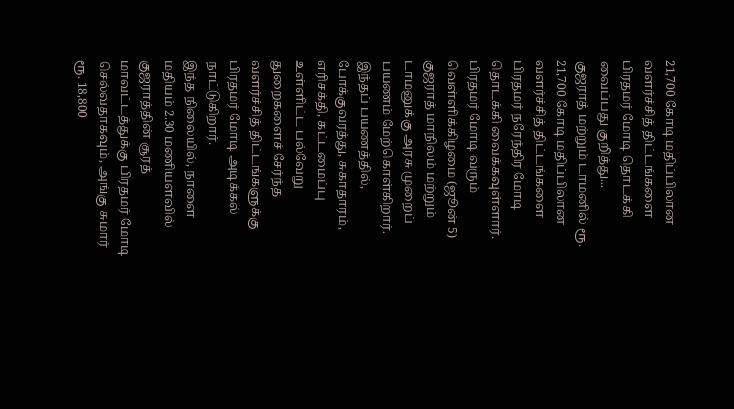21,700 கோடி மதிப்பிலான வளர்ச்சித் திட்டங்களை பிரதமர் மோடி தொடக்கி வைப்பது குறித்து...
குஜராத் மற்றும் டாமனில் ரூ. 21,700 கோடி மதிப்பிலான வளர்ச்சித் திட்டங்களை பிரதமர் நரேந்திர மோடி தொடக்கி வைக்கவுள்ளார்.
பிரதமர் மோடி வரும் வெள்ளிக்கிழமை (ஜூன் 5) குஜராத் மாநிலம் மற்றும் டாமனுக்கு அரசு முறைப் பயணம் மேற்கொள்கிறார். இந்தப் பயணத்தில், போக்குவரத்து, சுகாதாரம், எரிசக்தி, கட்டமைப்பு உள்ளிட்ட பல்வேறு துறைகளைச் சேர்ந்த வளர்ச்சித் திட்டங்களுக்கு பிரதமர் மோடி அடிக்கல் நாட்டுகிறார்.
இந்த நிலையில், நாளை மதியம் 2.30 மணியளவில் குஜராத்தின் சூரத் மாவட்டத்துக்கு பிரதமர் மோடி செல்வதாகவும், அங்கு சுமார் ரூ. 18,800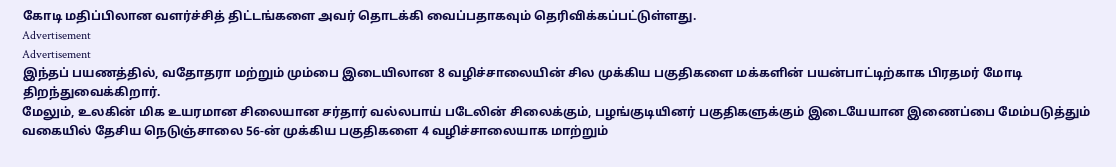கோடி மதிப்பிலான வளர்ச்சித் திட்டங்களை அவர் தொடக்கி வைப்பதாகவும் தெரிவிக்கப்பட்டுள்ளது.
Advertisement
Advertisement
இந்தப் பயணத்தில், வதோதரா மற்றும் மும்பை இடையிலான 8 வழிச்சாலையின் சில முக்கிய பகுதிகளை மக்களின் பயன்பாட்டிற்காக பிரதமர் மோடி திறந்துவைக்கிறார்.
மேலும், உலகின் மிக உயரமான சிலையான சர்தார் வல்லபாய் படேலின் சிலைக்கும், பழங்குடியினர் பகுதிகளுக்கும் இடையேயான இணைப்பை மேம்படுத்தும் வகையில் தேசிய நெடுஞ்சாலை 56-ன் முக்கிய பகுதிகளை 4 வழிச்சாலையாக மாற்றும்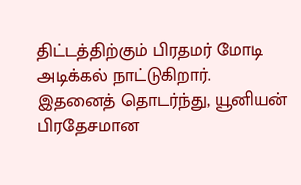திட்டத்திற்கும் பிரதமர் மோடி அடிக்கல் நாட்டுகிறார்.
இதனைத் தொடர்ந்து, யூனியன் பிரதேசமான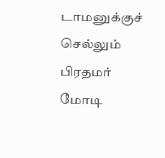டாமனுக்குச் செல்லும் பிரதமர் மோடி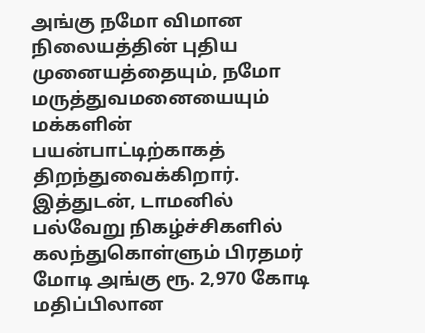அங்கு நமோ விமான நிலையத்தின் புதிய முனையத்தையும், நமோ மருத்துவமனையையும் மக்களின் பயன்பாட்டிற்காகத் திறந்துவைக்கிறார்.
இத்துடன், டாமனில் பல்வேறு நிகழ்ச்சிகளில் கலந்துகொள்ளும் பிரதமர் மோடி அங்கு ரூ. 2,970 கோடி மதிப்பிலான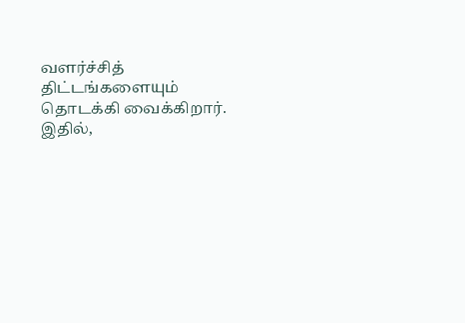வளர்ச்சித் திட்டங்களையும் தொடக்கி வைக்கிறார்.
இதில்,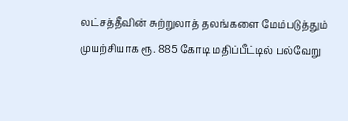லட்சத்தீவின் சுற்றுலாத் தலங்களை மேம்படுத்தும் முயற்சியாக ரூ. 885 கோடி மதிப்பீட்டில் பல்வேறு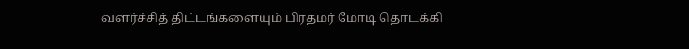வளர்ச்சித் திட்டங்களையும் பிரதமர் மோடி தொடக்கி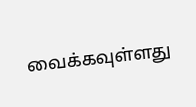வைக்கவுள்ளது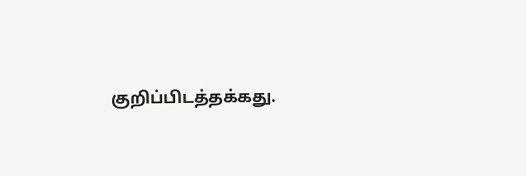குறிப்பிடத்தக்கது.